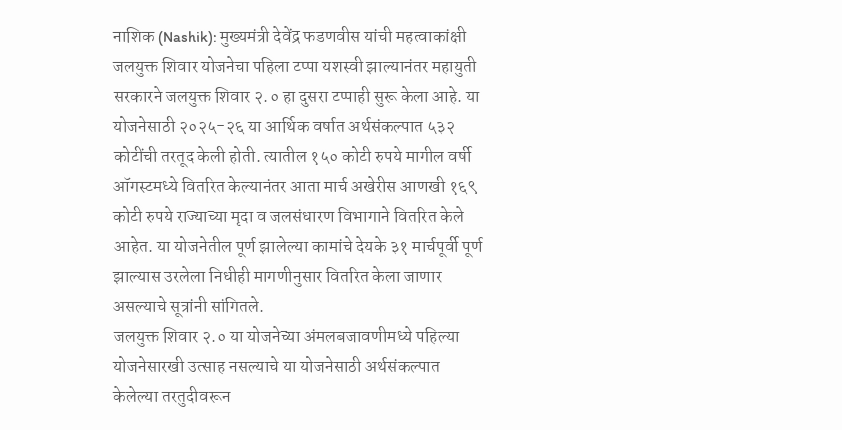नाशिक (Nashik): मुख्यमंत्री देवेंद्र फडणवीस यांची महत्वाकांक्षी जलयुक्त शिवार योजनेचा पहिला टप्पा यशस्वी झाल्यानंतर महायुती सरकारने जलयुक्त शिवार २.० हा दुसरा टप्पाही सुरू केला आहे. या योजनेसाठी २०२५-२६ या आर्थिक वर्षात अर्थसंकल्पात ५३२ कोटींची तरतूद केली होती. त्यातील १५० कोटी रुपये मागील वर्षी ऑगस्टमध्ये वितरित केल्यानंतर आता मार्च अखेरीस आणखी १६९ कोटी रुपये राज्याच्या मृदा व जलसंधारण विभागाने वितरित केले आहेत. या योजनेतील पूर्ण झालेल्या कामांचे देयके ३१ मार्चपूर्वी पूर्ण झाल्यास उरलेला निधीही मागणीनुसार वितरित केला जाणार असल्याचे सूत्रांनी सांगितले.
जलयुक्त शिवार २.० या योजनेच्या अंमलबजावणीमध्ये पहिल्या योजनेसारखी उत्साह नसल्याचे या योजनेसाठी अर्थसंकल्पात केलेल्या तरतुदीवरून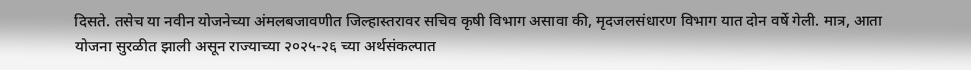दिसते. तसेच या नवीन योजनेच्या अंमलबजावणीत जिल्हास्तरावर सचिव कृषी विभाग असावा की, मृदजलसंधारण विभाग यात दोन वर्षे गेली. मात्र, आता योजना सुरळीत झाली असून राज्याच्या २०२५-२६ च्या अर्थसंकल्पात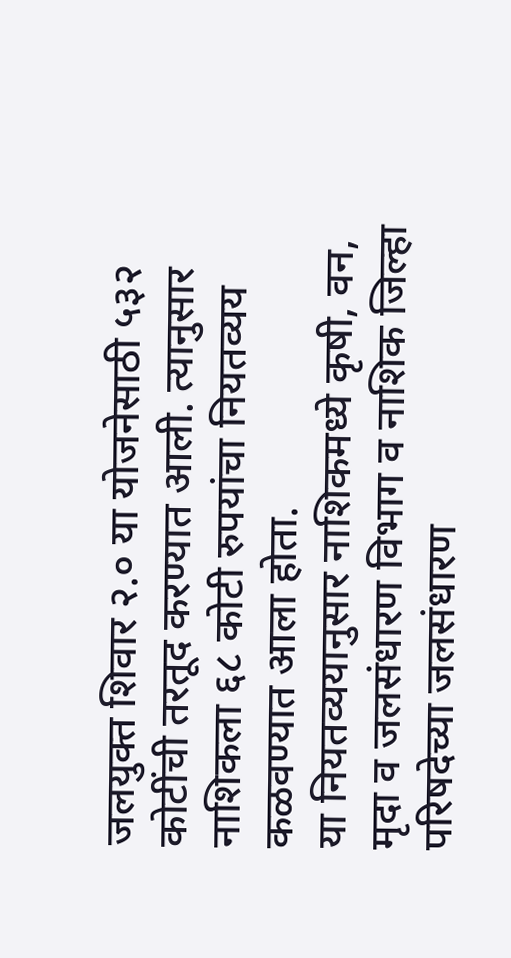जलयुक्त शिवार २.० या योजनेसाठी ५३२ कोटींची तरतूद करण्यात आली. त्यानुसार नाशिकला ६८ कोटी रुपयांचा नियतव्यय कळवण्यात आला होता.
या नियतव्ययानुसार नाशिकमध्ये कृषी, वन, मृदा व जलसंधारण विभाग व नाशिक जिल्हा परिषदेच्या जलसंधारण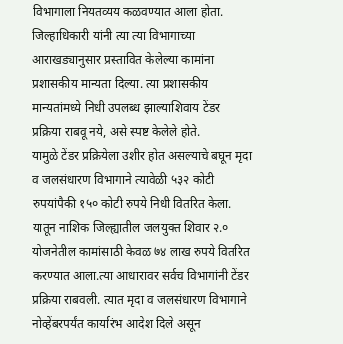विभागाला नियतव्यय कळवण्यात आला होता. जिल्हाधिकारी यांनी त्या त्या विभागाच्या आराखड्यानुसार प्रस्तावित केलेल्या कामांना प्रशासकीय मान्यता दिल्या. त्या प्रशासकीय मान्यतांमध्ये निधी उपलब्ध झाल्याशिवाय टेंडर प्रक्रिया राबवू नये, असे स्पष्ट केलेले होते.
यामुळे टेंडर प्रक्रियेला उशीर होत असल्याचे बघून मृदा व जलसंधारण विभागाने त्यावेळी ५३२ कोटी रुपयांपैकी १५० कोटी रुपये निधी वितरित केला. यातून नाशिक जिल्ह्यातील जलयुक्त शिवार २.० योजनेतील कामांसाठी केवळ ७४ लाख रुपये वितरित करण्यात आला.त्या आधारावर सर्वच विभागांनी टेंडर प्रक्रिया राबवली. त्यात मृदा व जलसंधारण विभागाने नोव्हेंबरपर्यंत कार्यारंभ आदेश दिले असून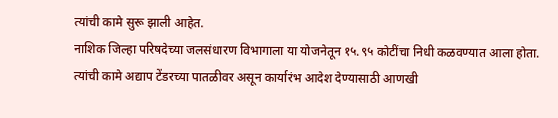त्यांची कामे सुरू झाली आहेत.
नाशिक जिल्हा परिषदेच्या जलसंधारण विभागाला या योजनेतून १५.९५ कोटींचा निधी कळवण्यात आला होता. त्यांची कामे अद्याप टेंडरच्या पातळीवर असून कार्यारंभ आदेश देण्यासाठी आणखी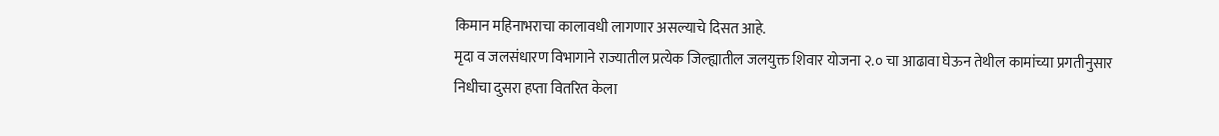किमान महिनाभराचा कालावधी लागणार असल्याचे दिसत आहे.
मृदा व जलसंधारण विभागाने राज्यातील प्रत्येक जिल्ह्यातील जलयुक्त शिवार योजना २.० चा आढावा घेऊन तेथील कामांच्या प्रगतीनुसार निधीचा दुसरा हप्ता वितरित केला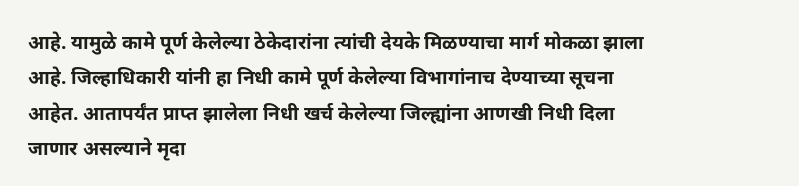आहे. यामुळे कामे पूर्ण केलेल्या ठेकेदारांना त्यांची देयके मिळण्याचा मार्ग मोकळा झाला आहे. जिल्हाधिकारी यांनी हा निधी कामे पूर्ण केलेल्या विभागांनाच देण्याच्या सूचना आहेत. आतापर्यंत प्राप्त झालेला निधी खर्च केलेल्या जिल्ह्यांना आणखी निधी दिला जाणार असल्याने मृदा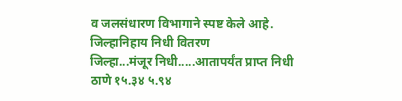व जलसंधारण विभागाने स्पष्ट केले आहे.
जिल्हानिहाय निधी वितरण
जिल्हा...मंजूर निधी.....आतापर्यंत प्राप्त निधी
ठाणे १५.३४ ५.९४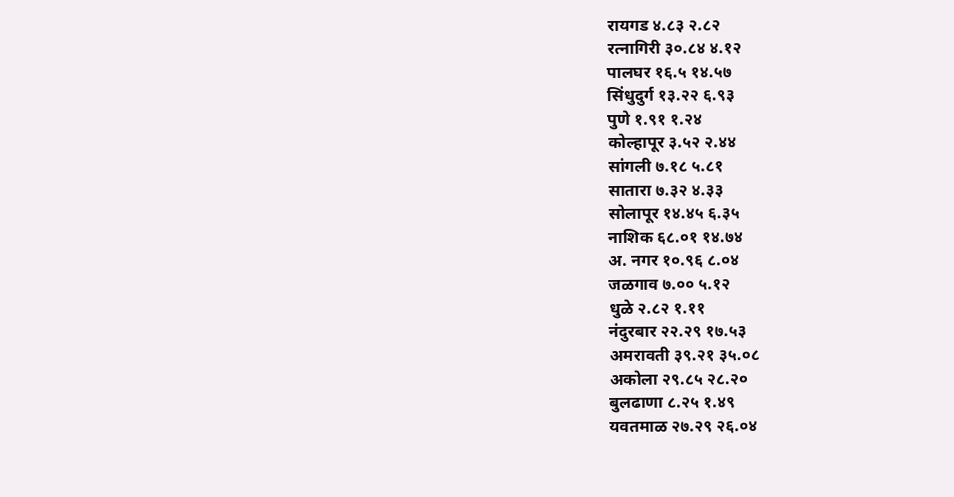रायगड ४.८३ २.८२
रत्नागिरी ३०.८४ ४.१२
पालघर १६.५ १४.५७
सिंधुदुर्ग १३.२२ ६.९३
पुणे १.९१ १.२४
कोल्हापूर ३.५२ २.४४
सांगली ७.१८ ५.८१
सातारा ७.३२ ४.३३
सोलापूर १४.४५ ६.३५
नाशिक ६८.०१ १४.७४
अ. नगर १०.९६ ८.०४
जळगाव ७.०० ५.१२
धुळे २.८२ १.११
नंदुरबार २२.२९ १७.५३
अमरावती ३९.२१ ३५.०८
अकोला २९.८५ २८.२०
बुलढाणा ८.२५ १.४९
यवतमाळ २७.२९ २६.०४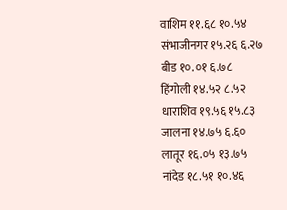वाशिम ११.६८ १०.५४
संभाजीनगर १५.२६ ६.२७
बीड १०.०१ ६.७८
हिंगोली १४.५२ ८.५२
धाराशिव १९.५६ १५.८३
जालना १४.७५ ६.६०
लातूर १६.०५ १३.७५
नांदेड १८.५१ १०.४६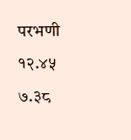परभणी १२.४५ ७.३८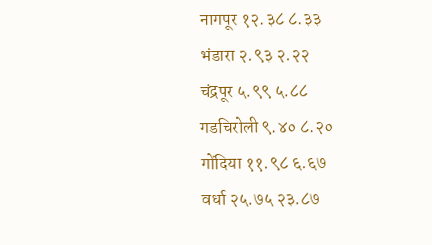नागपूर १२.३८ ८.३३
भंडारा २.९३ २.२२
चंद्रपूर ५.९९ ५.८८
गडचिरोली ९.४० ८.२०
गोंदिया ११.९८ ६.६७
वर्धा २५.७५ २३.८७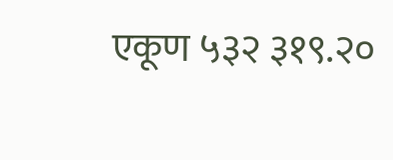एकूण ५३२ ३१९.२०